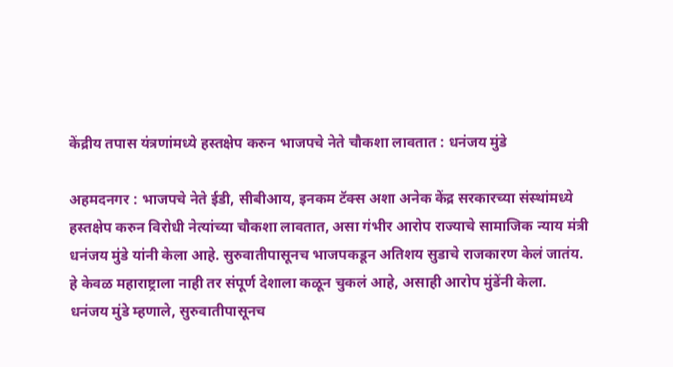केंद्रीय तपास यंत्रणांमध्ये हस्तक्षेप करुन भाजपचे नेते चौकशा लावतात : धनंजय मुंडे

अहमदनगर : भाजपचे नेते ईडी, सीबीआय, इनकम टॅक्स अशा अनेक केंद्र सरकारच्या संस्थांमध्ये हस्तक्षेप करुन विरोधी नेत्यांच्या चौकशा लावतात, असा गंभीर आरोप राज्याचे सामाजिक न्याय मंत्री धनंजय मुंडे यांनी केला आहे. सुरुवातीपासूनच भाजपकडून अतिशय सुडाचे राजकारण केलं जातंय. हे केवळ महाराष्ट्राला नाही तर संपूर्ण देशाला कळून चुकलं आहे, असाही आरोप मुंडेंनी केला.
धनंजय मुंडे म्हणाले, सुरुवातीपासूनच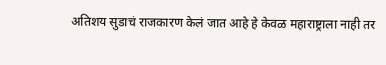अतिशय सुडाचं राजकारण केलं जात आहे हे केवळ महाराष्ट्राला नाही तर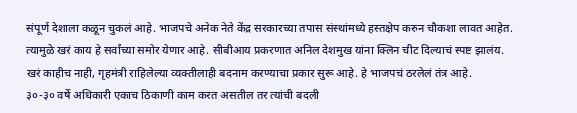संपूर्ण देशाला कळून चुकलं आहे. भाजपचे अनेक नेते केंद्र सरकारच्या तपास संस्थांमध्ये हस्तक्षेप करुन चौकशा लावत आहेत. त्यामुळे खरं काय हे सर्वांच्या समोर येणार आहे. सीबीआय प्रकरणात अनिल देशमुख यांना क्लिन चीट दिल्याचं स्पष्ट झालंय. खरं काहीच नाही, गृहमंत्री राहिलेल्या व्यक्तीलाही बदनाम करण्याचा प्रकार सुरू आहे. हे भाजपचं ठरलेलं तंत्र आहे.
३०-३० वर्षे अधिकारी एकाच ठिकाणी काम करत असतील तर त्यांची बदली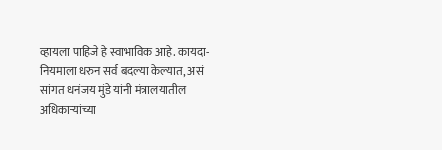व्हायला पाहिजे हे स्वाभाविक आहे. कायदा-नियमाला धरुन सर्व बदल्या केल्यात, असं सांगत धनंजय मुंडे यांनी मंत्रालयातील अधिकाऱ्यांच्या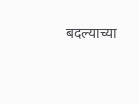बदल्याच्या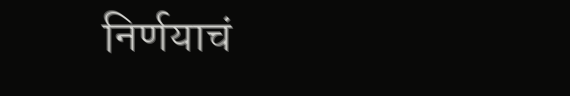निर्णयाचं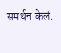समर्थन केलं.